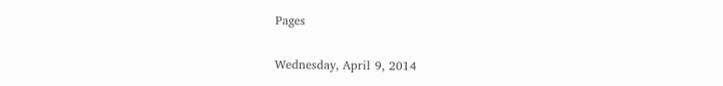Pages

Wednesday, April 9, 2014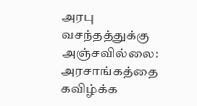அரபு வசந்தத்துக்கு அஞ்சவில்லை: அரசாங்கத்தை கவிழ்க்க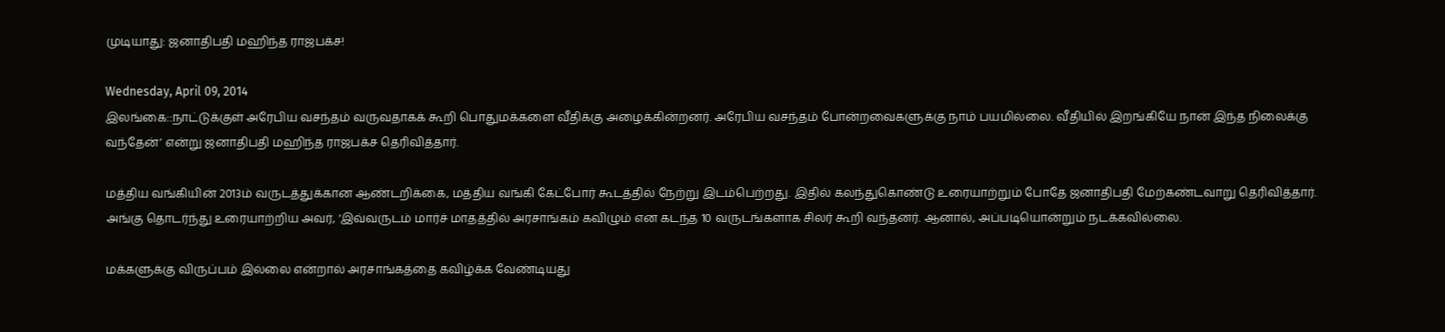முடியாது: ஜனாதிபதி மஹிந்த ராஜபக்ச!

Wednesday, April 09, 2014
இலங்கை::நாட்டுக்குள் அரேபிய வசந்தம் வருவதாகக் கூறி பொதுமக்களை வீதிக்கு அழைக்கின்றனர். அரேபிய வசந்தம் போன்றவைகளுக்கு நாம் பயமில்லை. வீதியில் இறங்கியே நான் இந்த நிலைக்கு வந்தேன்’ என்று ஜனாதிபதி மஹிந்த ராஜபக்ச தெரிவித்தார்.

மத்திய வங்கியின் 2013ம் வருடத்துக்கான ஆண்டறிக்கை, மத்திய வங்கி கேட்போர் கூடத்தில் நேற்று இடம்பெற்றது. இதில் கலந்துகொண்டு உரையாற்றும் போதே ஜனாதிபதி மேற்கண்டவாறு தெரிவித்தார். அங்கு தொடர்ந்து உரையாற்றிய அவர், ‘இவ்வருடம் மார்ச் மாதத்தில் அரசாங்கம் கவிழும் என கடந்த 10 வருடங்களாக சிலர் கூறி வந்தனர். ஆனால், அப்படியொன்றும் நடக்கவில்லை.

மக்களுக்கு விருப்பம் இல்லை என்றால் அரசாங்கத்தை கவிழ்க்க வேண்டியது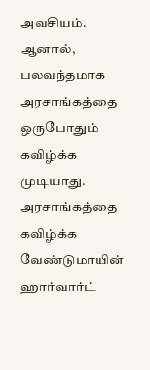அவசியம். ஆனால், பலவந்தமாக அரசாங்கத்தை ஒருபோதும் கவிழ்க்க முடியாது. அரசாங்கத்தை கவிழ்க்க வேண்டுமாயின் ஹார்வார்ட்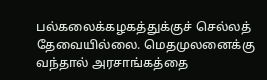பல்கலைக்கழகத்துக்குச் செல்லத் தேவையில்லை. மெதமுலனைக்கு வந்தால் அரசாங்கத்தை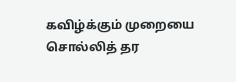கவிழ்க்கும் முறையை சொல்லித் தர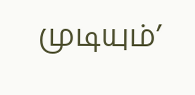முடியும்’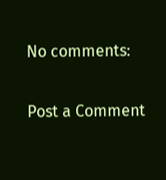No comments:

Post a Comment